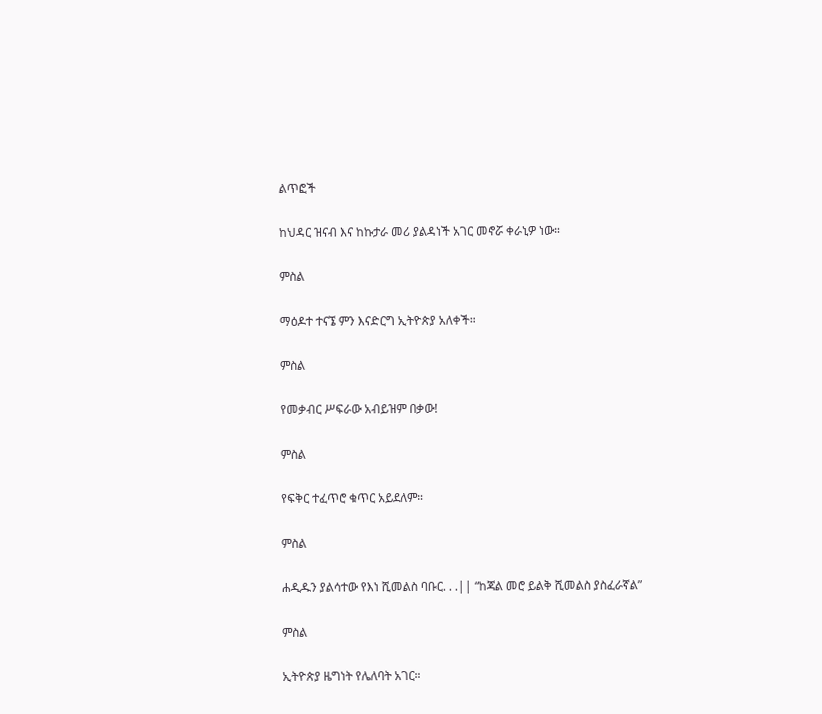ልጥፎች

ከህዳር ዝናብ እና ከኩታራ መሪ ያልዳነች አገር መኖሯ ቀራኒዎ ነው።

ምስል

ማዕዶተ ተናኜ ምን እናድርግ ኢትዮጵያ አለቀች።

ምስል

የመቃብር ሥፍራው አብይዝም በቃው!

ምስል

የፍቅር ተፈጥሮ ቁጥር አይደለም።

ምስል

ሐዲዱን ያልሳተው የእነ ሺመልስ ባቡር. . .|| “ከጃል መሮ ይልቅ ሺመልስ ያስፈራኛል”

ምስል

ኢትዮጵያ ዜግነት የሌለባት አገር።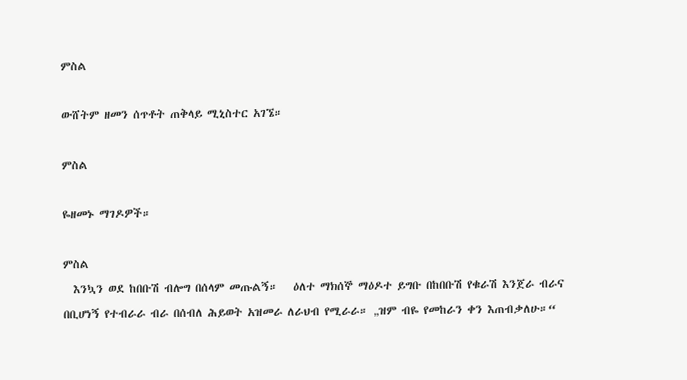ምስል

ውሸትም ዘመን ሰጥቶት ጠቅላይ ሚኒስተር አገኜ።

ምስል

ዬዘመኑ ማገዶዎች።

ምስል
  እንኳን ወደ ከበቡሽ ብሎግ በሰላም መጡልኝ።   ዕለተ ማክሰኞ ማዕዶተ ይግቡ በከበቡሽ የቁራሽ እንጀራ ብራና በቢሆነኝ የተብራራ ብራ በሰብለ ሕይወት አዝመራ ለራህብ የሚራራ። „ዝም ብዬ የመከራን ቀን እጠብቃለሁ።“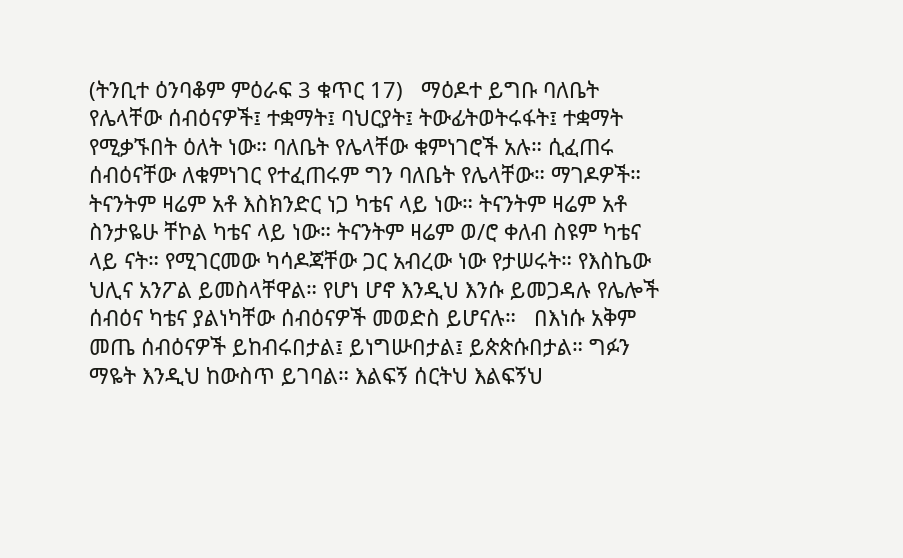(ትንቢተ ዕንባቆም ምዕራፍ 3 ቁጥር 17)   ማዕዶተ ይግቡ ባለቤት የሌላቸው ሰብዕናዎች፤ ተቋማት፤ ባህርያት፤ ትውፊትወትሩፋት፤ ተቋማት የሚቃኙበት ዕለት ነው። ባለቤት የሌላቸው ቁምነገሮች አሉ። ሲፈጠሩ ሰብዕናቸው ለቁምነገር የተፈጠሩም ግን ባለቤት የሌላቸው። ማገዶዎች። ትናንትም ዛሬም አቶ እስክንድር ነጋ ካቴና ላይ ነው። ትናንትም ዛሬም አቶ ስንታዬሁ ቸኮል ካቴና ላይ ነው። ትናንትም ዛሬም ወ/ሮ ቀለብ ስዩም ካቴና ላይ ናት። የሚገርመው ካሳዶጃቸው ጋር አብረው ነው የታሠሩት። የእስኬው ህሊና አንፖል ይመስላቸዋል። የሆነ ሆኖ እንዲህ እንሱ ይመጋዳሉ የሌሎች ሰብዕና ካቴና ያልነካቸው ሰብዕናዎች መወድስ ይሆናሉ።   በእነሱ አቅም መጤ ሰብዕናዎች ይከብሩበታል፤ ይነግሡበታል፤ ይጵጵሱበታል። ግፉን ማዬት እንዲህ ከውስጥ ይገባል። እልፍኝ ሰርትህ እልፍኝህ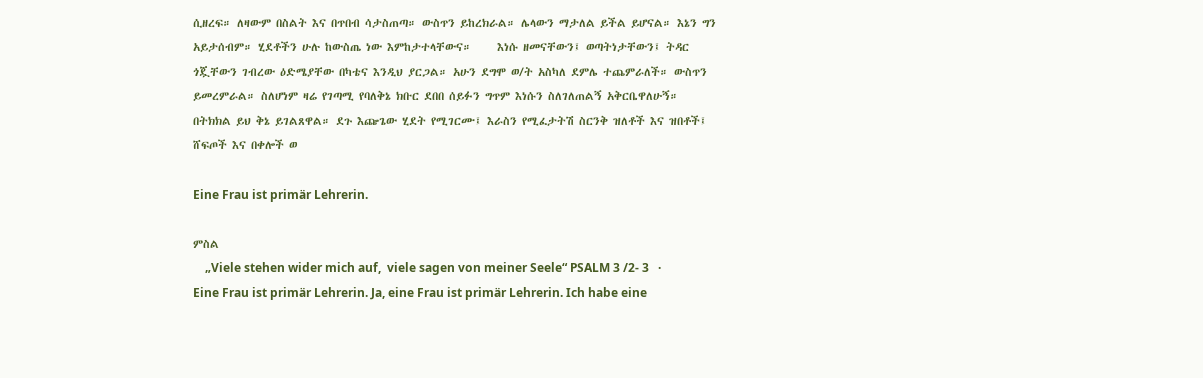ሲዘረፍ። ለዛውም በስልት እና በጥበብ ሳታስጠጣ። ውስጥን ይከረክራል። ሌላውን ማታለል ይችል ይሆናል። እኔን ግን አይታሰብም። ሂደቶችን ሁሉ ከውስጤ ነው እምከታተላቸውና።     እነሱ ዘመናቸውን፤ ወጣትነታቸውን፤ ትዳር ጎጇቸውን ገብረው ዕድሜያቸው በካቴና እንዲህ ያርጋል። አሁን ደግሞ ወ/ት አስካለ ደምሌ ተጨምራለች። ውስጥን ይመረምራል። ስለሆነም ዛሬ የገጣሚ የባለቅኔ ክቡር ደበበ ሰይፉን ግጥም እነሱን ስለገለጠልኝ አቅርቤዋለሁኝ። በትክክል ይህ ቅኔ ይገልጸዋል። ደጉ እጬጌው ሂደት የሚገርሙ፤ እራስን የሚፈታትሽ ስርንቅ ዝለቶች እና ዝበቶች፤ ሸፍጦች እና በቀሎች ወ

Eine Frau ist primär Lehrerin.

ምስል
    „Viele stehen wider mich auf,  viele sagen von meiner Seele“ PSALM 3 /2- 3   ·        Eine Frau ist primär Lehrerin. Ja, eine Frau ist primär Lehrerin. Ich habe eine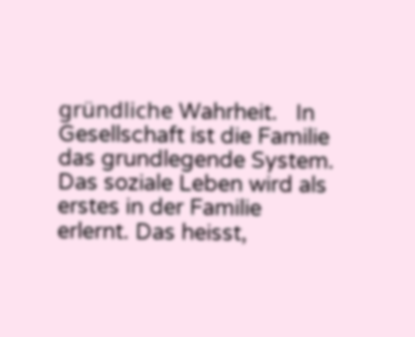gründliche Wahrheit.   In Gesellschaft ist die Familie das grundlegende System. Das soziale Leben wird als erstes in der Familie erlernt. Das heisst,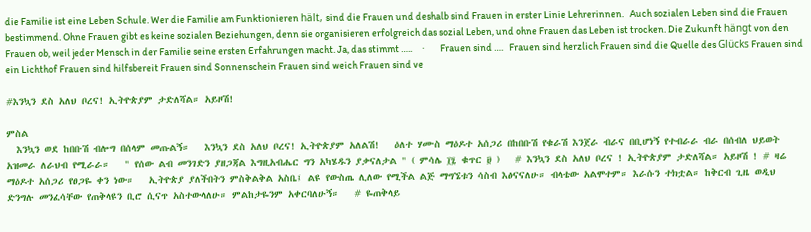die Familie ist eine Leben Schule. Wer die Familie am Funktionieren hält, sind die Frauen und deshalb sind Frauen in erster Linie Lehrerinnen.   Auch sozialen Leben sind die Frauen bestimmend. Ohne Frauen gibt es keine sozialen Beziehungen, denn sie organisieren erfolgreich das sozial Leben, und ohne Frauen das Leben ist trocken. Die Zukunft hängt von den Frauen ob, weil jeder Mensch in der Familie seine ersten Erfahrungen macht. Ja, das stimmt …..     ·        Frauen sind ….   Frauen sind herzlich Frauen sind die Quelle des Glücks Frauen sind ein Lichthof Frauen sind hilfsbereit Frauen sind Sonnenschein Frauen sind weich Frauen sind ve

#እንኳን ደስ አለህ ቦረና! ኢትዮጵያም ታድለሻል። አይዞሽ!

ምስል
  እንኳን ወደ ከበቡሽ ብሎግ በሰላም መጡልኝ።   እንኳን ደስ አለህ ቦረና! ኢትዮጵያም አለልሽ!   ዕለተ ሃሙስ ማዕዶተ አሰጋሪ በከበቡሽ የቁራሽ እንጀራ ብራና በቢሆነኝ የተብራራ ብራ በሰብለ ህይወት አዝመራ ለራህብ የሚራራ።   " የሰው ልብ መንገድን ያዘጋጃል እግዚአብሔር ግን አካሄዱን ያቃናለታል " ( ምሳሌ ፲፯ ቁጥር ፱ )   # እንኳን ደስ አለህ ቦረና ! ኢትዮጵያም ታድለሻል። አይዞሽ ! # ዛሬ ማዕዶተ አሰጋሪ የፀጋዬ ቀን ነው።   ኢትዮጵያ ያለችበትን ምስቅልቅል አስቤ፤ ልዩ የውስጤ ሊለው የሚችል ልጅ ማግኜቱን ሳስብ እፅናናለሁ። ብላቴው አልሞተም። እራሱን ተክቷል። ከቅርብ ጊዜ ወዲህ ድንግሉ መንፈሳቸው የጠቅላዩን ቢሮ ሲናጥ አስተውላለሁ። ምልከታዬንም አቀርባለሁኝ።   # ዬጠቅላይ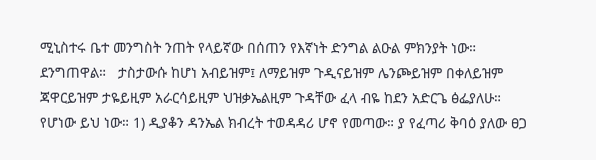ሚኒስተሩ ቤተ መንግስት ንጠት የላይኛው በሰጠን የእኛነት ድንግል ልዑል ምክንያት ነው። ደንግጠዋል።   ታስታውሱ ከሆነ አብይዝም፤ ለማይዝም ጉዲናይዝም ሌንጮይዝም በቀለይዝም ጃዋርይዝም ታዬይዚም አራርሳይዚም ህዝቃኤልዚም ጉዳቸው ፈላ ብዬ ከደን አድርጌ ፅፌያለሁ። የሆነው ይህ ነው። 1) ዲያቆን ዳንኤል ክብረት ተወዳዳሪ ሆኖ የመጣው። ያ የፈጣሪ ቅባዕ ያለው ፀጋ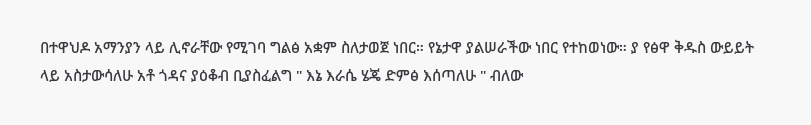በተዋህዶ አማንያን ላይ ሊኖራቸው የሚገባ ግልፅ አቋም ስለታወጀ ነበር። የኔታዋ ያልሠራችው ነበር የተከወነው። ያ የፅዋ ቅዱስ ውይይት ላይ አስታውሳለሁ አቶ ጎዳና ያዕቆብ ቢያስፈልግ " እኔ እራሴ ሄጄ ድምፅ እሰጣለሁ " ብለው